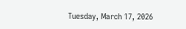Tuesday, March 17, 2026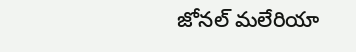జోనల్ మలేరియా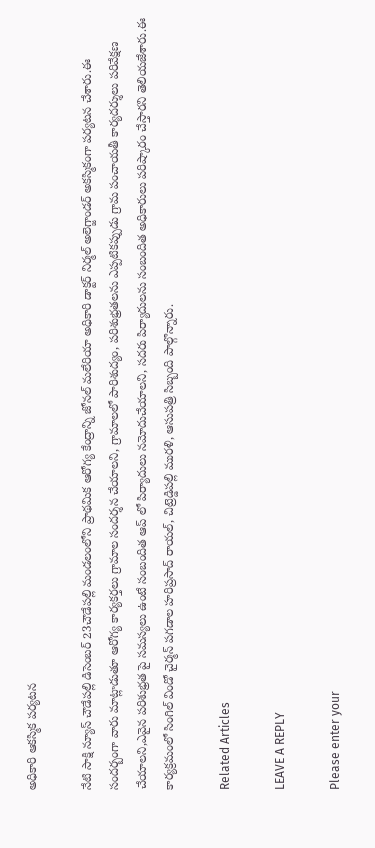అధికారి ఆకస్మిక పర్యటన

నేటి సాక్షి న్యూస్ చౌడేపల్లి డిసెంబర్ 23చౌడేపల్లి మండలంలోని ప్రాథమిక ఆరోగ్య కేంద్రాన్ని జోనల్ మలేరియా అధికారి డాక్టర్ నిర్మల్ అలెగ్జాండర్ అకస్మికంగా పర్యటన చేశారు.ఈ సందర్బంగా వారు మాట్లాడుతూ ఆరోగ్య కార్యకర్తలు గ్రామాల సందర్శన చేయాలని, గ్రామాలలో పారిశుద్యం, పరిశుభ్రతలను ఎప్పటికప్పుడు గ్రామ పంచాయతీ కార్యదర్శులు పరివేక్షణ చేయాలని,ఎవైన పరిశుభ్రత పై సమస్యలు ఉంటే సంబందిత ఆప్ లో పిర్యాదులు నమోదుచేయాలని, సదరు పిర్యాదులను సంబందిత అధికారులు పరిష్కారం చేస్తారని తెలియజేశారు.ఈ కార్యక్రమంలో సింగిల్ విండో చైర్మన్ పగడాల హరిప్రసాద్ రాయల్, చిట్రెడ్డిపల్లి మురళి, ఆసుపత్రి సిబ్బంది పాల్గొన్నారు.

Related Articles

LEAVE A REPLY

Please enter your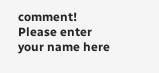comment!
Please enter your name here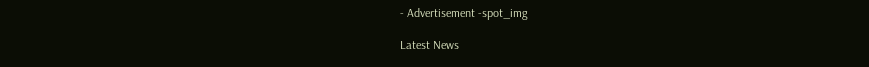- Advertisement -spot_img

Latest News